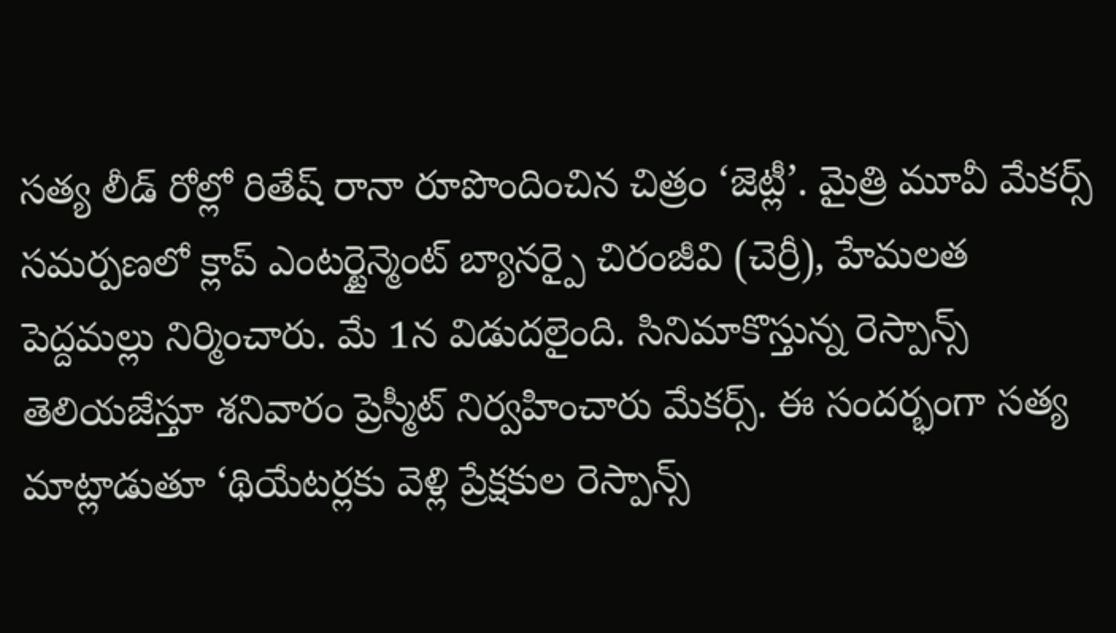సత్య లీడ్ రోల్లో రితేష్ రానా రూపొందించిన చిత్రం ‘జెట్లీ’. మైత్రి మూవీ మేకర్స్ సమర్పణలో క్లాప్ ఎంటర్టైన్మెంట్ బ్యానర్పై చిరంజీవి (చెర్రీ), హేమలత పెద్దమల్లు నిర్మించారు. మే 1న విడుదలైంది. సినిమాకొస్తున్న రెస్పాన్స్ తెలియజేస్తూ శనివారం ప్రెస్మీట్ నిర్వహించారు మేకర్స్. ఈ సందర్భంగా సత్య మాట్లాడుతూ ‘థియేటర్లకు వెళ్లి ప్రేక్షకుల రెస్పాన్స్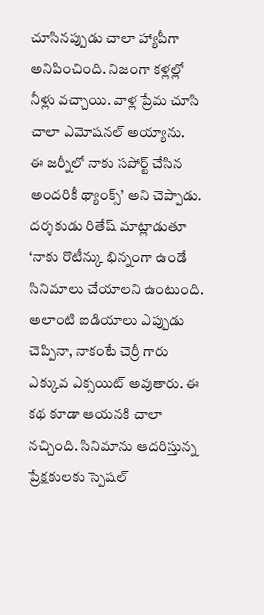చూసినప్పుడు చాలా హ్యాపీగా అనిపించింది. నిజంగా కళ్లల్లో నీళ్లు వచ్చాయి. వాళ్ల ప్రేమ చూసి చాలా ఎమోషనల్ అయ్యాను.
ఈ జర్నీలో నాకు సపోర్ట్ చేసిన అందరికీ థ్యాంక్స్’ అని చెప్పాడు. దర్శకుడు రితేష్ మాట్లాడుతూ ‘నాకు రొటీన్కు భిన్నంగా ఉండే సినిమాలు చేయాలని ఉంటుంది. అలాంటి ఐడియాలు ఎప్పుడు చెప్పినా, నాకంటే చెర్రీ గారు ఎక్కువ ఎక్సయిట్ అవుతారు. ఈ కథ కూడా ఆయనకి చాలా నచ్చింది. సినిమాను ఆదరిస్తున్న ప్రేక్షకులకు స్పెషల్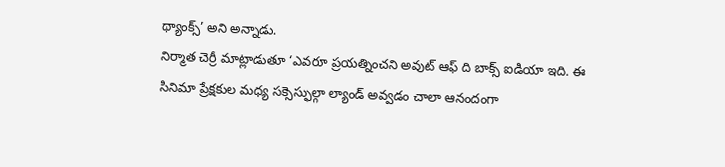థ్యాంక్స్’ అని అన్నాడు.
నిర్మాత చెర్రీ మాట్లాడుతూ ‘ఎవరూ ప్రయత్నించని అవుట్ ఆఫ్ ది బాక్స్ ఐడియా ఇది. ఈ సినిమా ప్రేక్షకుల మధ్య సక్సెస్ఫుల్గా ల్యాండ్ అవ్వడం చాలా ఆనందంగా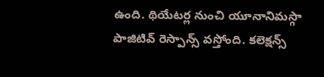ఉంది. థియేటర్ల నుంచి యూనానిమస్గా పాజిటివ్ రెస్పాన్స్ వస్తోంది. కలెక్షన్స్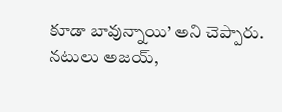కూడా బావున్నాయి’ అని చెప్పారు. నటులు అజయ్,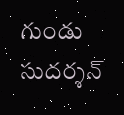గుండు సుదర్శన్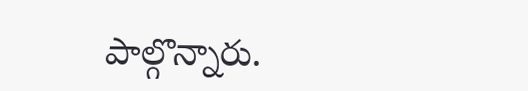పాల్గొన్నారు.